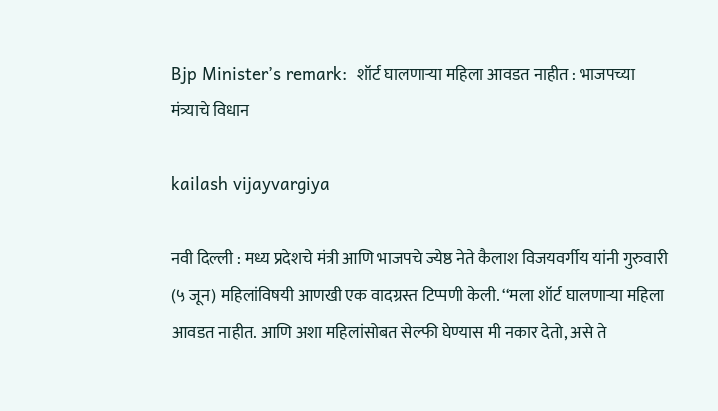Bjp Minister’s remark:  शॉर्ट घालणाऱ्या महिला आवडत नाहीत : भाजपच्या मंत्र्याचे विधान

kailash vijayvargiya

नवी दिल्ली : मध्य प्रदेशचे मंत्री आणि भाजपचे ज्येष्ठ नेते कैलाश विजयवर्गीय यांनी गुरुवारी (५ जून) महिलांविषयी आणखी एक वादग्रस्त टिप्पणी केली. ‘‘मला शॉर्ट घालणाऱ्या महिला आवडत नाहीत. आणि अशा महिलांसोबत सेल्फी घेण्यास मी नकार देतो, असे ते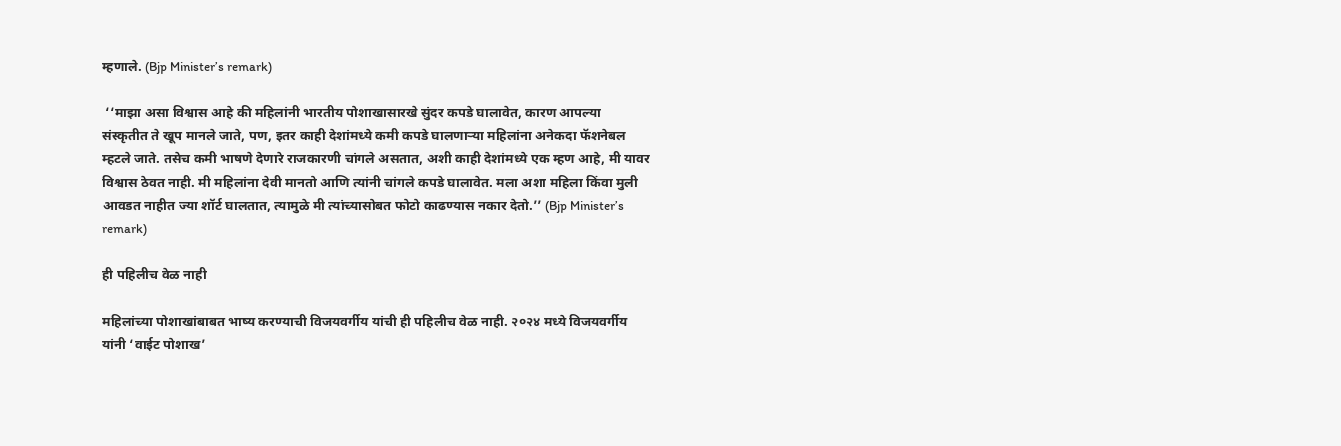म्हणाले. (Bjp Minister’s remark)

 ‘‘माझा असा विश्वास आहे की महिलांनी भारतीय पोशाखासारखे सुंदर कपडे घालावेत, कारण आपल्या संस्कृतीत ते खूप मानले जाते, पण, इतर काही देशांमध्ये कमी कपडे घालणाऱ्या महिलांना अनेकदा फॅशनेबल म्हटले जाते. तसेच कमी भाषणे देणारे राजकारणी चांगले असतात, अशी काही देशांमध्ये एक म्हण आहे, मी यावर विश्वास ठेवत नाही. मी महिलांना देवी मानतो आणि त्यांनी चांगले कपडे घालावेत. मला अशा महिला किंवा मुली आवडत नाहीत ज्या शॉर्ट घालतात, त्यामुळे मी त्यांच्यासोबत फोटो काढण्यास नकार देतो.’’ (Bjp Minister’s remark)

ही पहिलीच वेळ नाही

महिलांच्या पोशाखांबाबत भाष्य करण्याची विजयवर्गीय यांची ही पहिलीच वेळ नाही. २०२४ मध्ये विजयवर्गीय यांनी ‘वाईट पोशाख’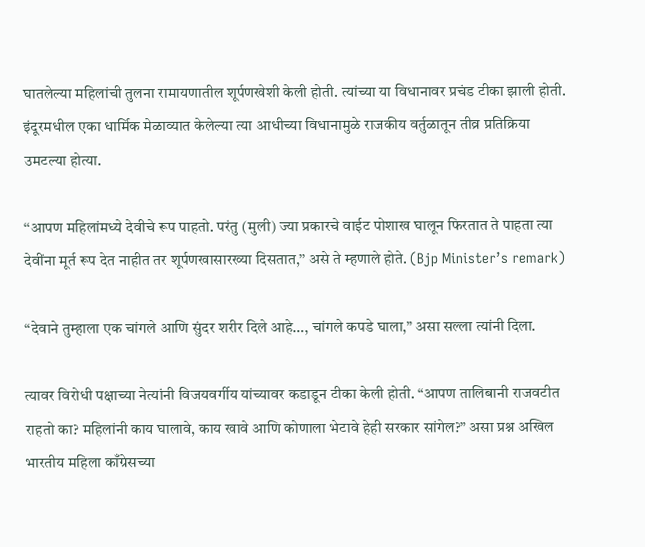घातलेल्या महिलांची तुलना रामायणातील शूर्पणखेशी केली होती. त्यांच्या या विधानावर प्रचंड टीका झाली होती. इंदूरमधील एका धार्मिक मेळाव्यात केलेल्या त्या आधीच्या विधानामुळे राजकीय वर्तुळातून तीव्र प्रतिक्रिया उमटल्या होत्या.

‘‘आपण महिलांमध्ये देवीचे रूप पाहतो. परंतु (मुली) ज्या प्रकारचे वाईट पोशाख घालून फिरतात ते पाहता त्या देवींना मूर्त रूप देत नाहीत तर शूर्पणखासारख्या दिसतात,’’ असे ते म्हणाले होते. (Bjp Minister’s remark)

“देवाने तुम्हाला एक चांगले आणि सुंदर शरीर दिले आहे…, चांगले कपडे घाला,” असा सल्ला त्यांनी दिला.

त्यावर विरोधी पक्षाच्या नेत्यांनी विजयवर्गीय यांच्यावर कडाडून टीका केली होती. “आपण तालिबानी राजवटीत राहतो का? महिलांनी काय घालावे, काय खावे आणि कोणाला भेटावे हेही सरकार सांगेल?” असा प्रश्न अखिल भारतीय महिला काँग्रेसच्या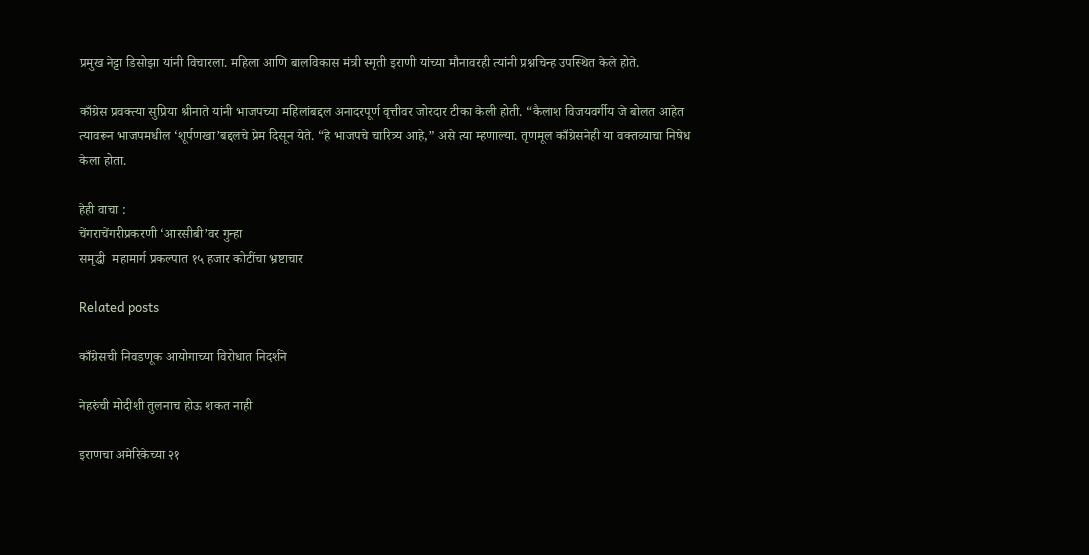प्रमुख नेट्टा डिसोझा यांनी विचारला. महिला आणि बालविकास मंत्री स्मृती इराणी यांच्या मौनावरही त्यांनी प्रश्नचिन्ह उपस्थित केले होते.

काँग्रेस प्रवक्त्या सुप्रिया श्रीनाते यांनी भाजपच्या महिलांबद्दल अनादरपूर्ण वृत्तीवर जोरदार टीका केली होती. “कैलाश विजयवर्गीय जे बोलत आहेत त्यावरून भाजपमधील ‘शूर्पणखा’बद्दलचे प्रेम दिसून येते. “हे भाजपचे चारित्र्य आहे,” असे त्या म्हणाल्या. तृणमूल काँग्रेसनेही या वक्तव्याचा निषेध केला होता.

हेही वाचा :
चेंगराचेंगरीप्रकरणी ‘आरसीबी’वर गुन्हा
समृद्धी  महामार्ग प्रकल्पात १५ हजार कोटींचा भ्रष्टाचार

Related posts

काँग्रेसची निवडणूक आयोगाच्या विरोधात निदर्शने

नेहरुंची मोदीशी तुलनाच होऊ शकत नाही

इराणचा अमेरिकेच्या २१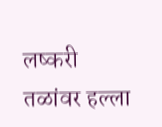लष्करी तळांवर हल्ला